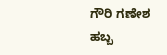ಗೌರಿ ಗಣೇಶ ಹಬ್ಬ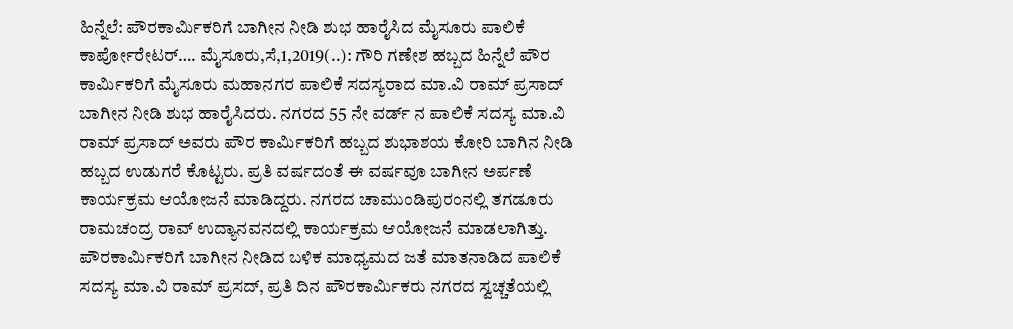ಹಿನ್ನೆಲೆ: ಪೌರಕಾರ್ಮಿಕರಿಗೆ ಬಾಗೀನ ನೀಡಿ ಶುಭ ಹಾರೈಸಿದ ಮೈಸೂರು ಪಾಲಿಕೆ ಕಾರ್ಪೋರೇಟರ್…. ಮೈಸೂರು,ಸೆ,1,2019(..): ಗೌರಿ ಗಣೇಶ ಹಬ್ಬದ ಹಿನ್ನೆಲೆ ಪೌರ ಕಾರ್ಮಿಕರಿಗೆ ಮೈಸೂರು ಮಹಾನಗರ ಪಾಲಿಕೆ ಸದಸ್ಯರಾದ ಮಾ.ವಿ ರಾಮ್ ಪ್ರಸಾದ್ ಬಾಗೀನ ನೀಡಿ ಶುಭ ಹಾರೈಸಿದರು. ನಗರದ 55 ನೇ ವರ್ಡ್ ನ ಪಾಲಿಕೆ ಸದಸ್ಯ ಮಾ.ವಿ ರಾಮ್ ಪ್ರಸಾದ್ ಅವರು ಪೌರ ಕಾರ್ಮಿಕರಿಗೆ ಹಬ್ಬದ ಶುಭಾಶಯ ಕೋರಿ ಬಾಗಿನ ನೀಡಿ ಹಬ್ಬದ ಉಡುಗರೆ ಕೊಟ್ಟರು. ಪ್ರತಿ ವರ್ಷದಂತೆ ಈ ವರ್ಷವೂ ಬಾಗೀನ ಅರ್ಪಣೆ ಕಾರ್ಯಕ್ರಮ ಆಯೋಜನೆ ಮಾಡಿದ್ದರು. ನಗರದ ಚಾಮುಂಡಿಪುರಂನಲ್ಲಿ ತಗಡೂರು ರಾಮಚಂದ್ರ ರಾವ್ ಉದ್ಯಾನವನದಲ್ಲಿ ಕಾರ್ಯಕ್ರಮ ಆಯೋಜನೆ ಮಾಡಲಾಗಿತ್ತು. ಪೌರಕಾರ್ಮಿಕರಿಗೆ ಬಾಗೀನ ನೀಡಿದ ಬಳಿಕ ಮಾಧ್ಯಮದ ಜತೆ ಮಾತನಾಡಿದ ಪಾಲಿಕೆ ಸದಸ್ಯ ಮಾ.ವಿ ರಾಮ್ ಪ್ರಸದ್, ಪ್ರತಿ ದಿನ ಪೌರಕಾರ್ಮಿಕರು ನಗರದ ಸ್ವಚ್ಚತೆಯಲ್ಲಿ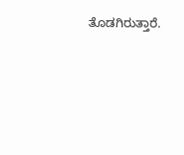ತೊಡಗಿರುತ್ತಾರೆ.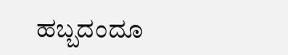ಹಬ್ಬದಂದೂ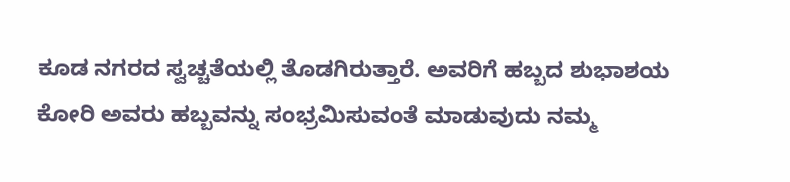ಕೂಡ ನಗರದ ಸ್ವಚ್ಚತೆಯಲ್ಲಿ ತೊಡಗಿರುತ್ತಾರೆ. ಅವರಿಗೆ ಹಬ್ಬದ ಶುಭಾಶಯ ಕೋರಿ ಅವರು ಹಬ್ಬವನ್ನು ಸಂಭ್ರಮಿಸುವಂತೆ ಮಾಡುವುದು ನಮ್ಮ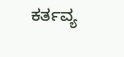ಕರ್ತವ್ಯ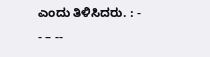ಎಂದು ತಿಳಿಸಿದರು. : - - – --